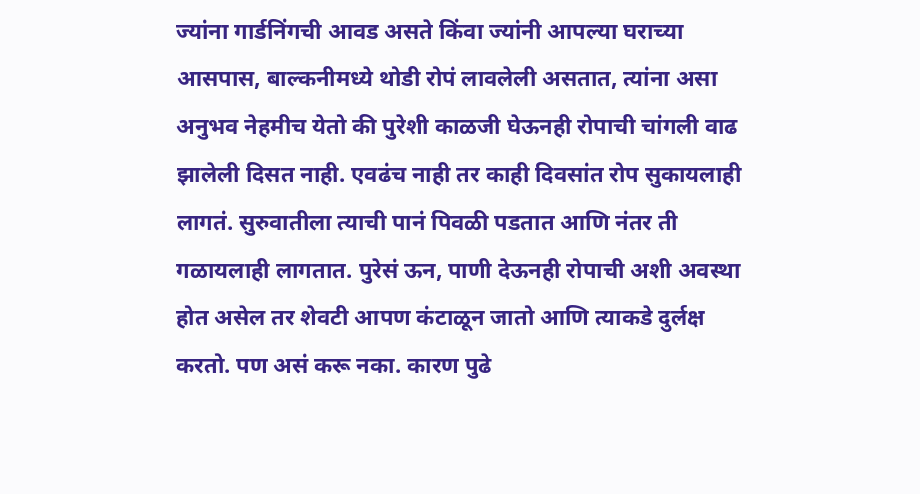ज्यांना गार्डनिंगची आवड असते किंवा ज्यांनी आपल्या घराच्या आसपास, बाल्कनीमध्ये थोडी रोपं लावलेली असतात, त्यांना असा अनुभव नेहमीच येतो की पुरेशी काळजी घेऊनही रोपाची चांगली वाढ झालेली दिसत नाही. एवढंच नाही तर काही दिवसांत रोप सुकायलाही लागतं. सुरुवातीला त्याची पानं पिवळी पडतात आणि नंतर ती गळायलाही लागतात. पुरेसं ऊन, पाणी देऊनही रोपाची अशी अवस्था होत असेल तर शेवटी आपण कंटाळून जातो आणि त्याकडे दुर्लक्ष करतो. पण असं करू नका. कारण पुढे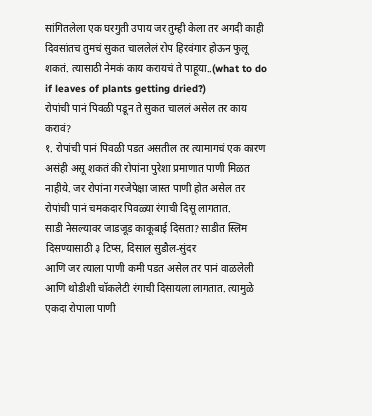सांगितलेला एक घरगुती उपाय जर तुम्ही केला तर अगदी काही दिवसांतच तुमचं सुकत चाललेलं रोप हिरवंगार होऊन फुलू शकतं. त्यासाठी नेमकं काय करायचं ते पाहूया..(what to do if leaves of plants getting dried?)
रोपांची पानं पिवळी पडून ते सुकत चाललं असेल तर काय करावं?
१. रोपांची पानं पिवळी पडत असतील तर त्यामागचं एक कारण असंही असू शकतं की रोपांना पुरेशा प्रमाणात पाणी मिळत नाहीये. जर रोपांना गरजेपेक्षा जास्त पाणी होत असेल तर रोपांची पानं चमकदार पिवळ्या रंगाची दिसू लागतात.
साडी नेसल्यावर जाडजूड काकूबाई दिसता? साडीत स्लिम दिसण्यासाठी ३ टिप्स, दिसाल सुडौल-सुंदर
आणि जर त्याला पाणी कमी पडत असेल तर पानं वाळलेली आणि थोडीशी चॉकलेटी रंगाची दिसायला लागतात. त्यामुळे एकदा रोपाला पाणी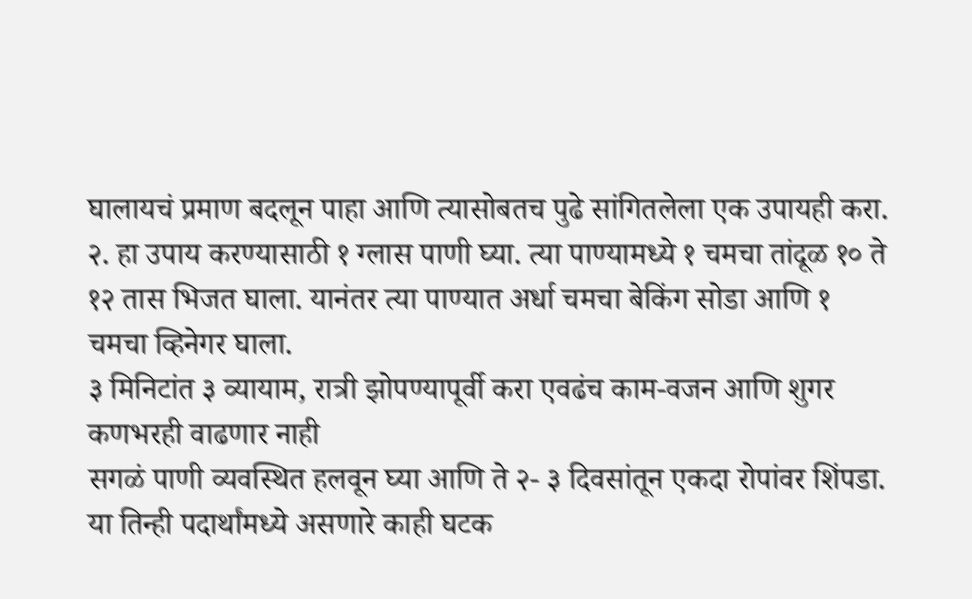घालायचं प्रमाण बदलून पाहा आणि त्यासोबतच पुढे सांगितलेला एक उपायही करा.
२. हा उपाय करण्यासाठी १ ग्लास पाणी घ्या. त्या पाण्यामध्ये १ चमचा तांदूळ १० ते १२ तास भिजत घाला. यानंतर त्या पाण्यात अर्धा चमचा बेकिंग सोडा आणि १ चमचा व्हिनेगर घाला.
३ मिनिटांत ३ व्यायाम, रात्री झोपण्यापूर्वी करा एवढंच काम-वजन आणि शुगर कणभरही वाढणार नाही
सगळं पाणी व्यवस्थित हलवून घ्या आणि ते २- ३ दिवसांतून एकदा रोपांवर शिंपडा. या तिन्ही पदार्थांमध्ये असणारे काही घटक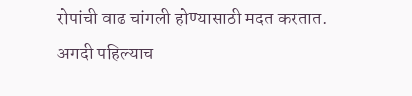रोपांची वाढ चांगली होण्यासाठी मदत करतात. अगदी पहिल्याच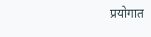प्रयोगात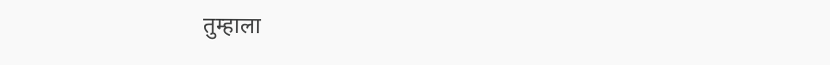तुम्हाला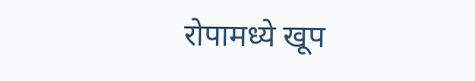रोपामध्ये खूप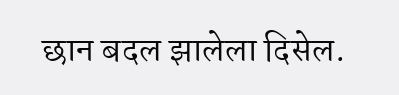छान बदल झालेला दिसेल.